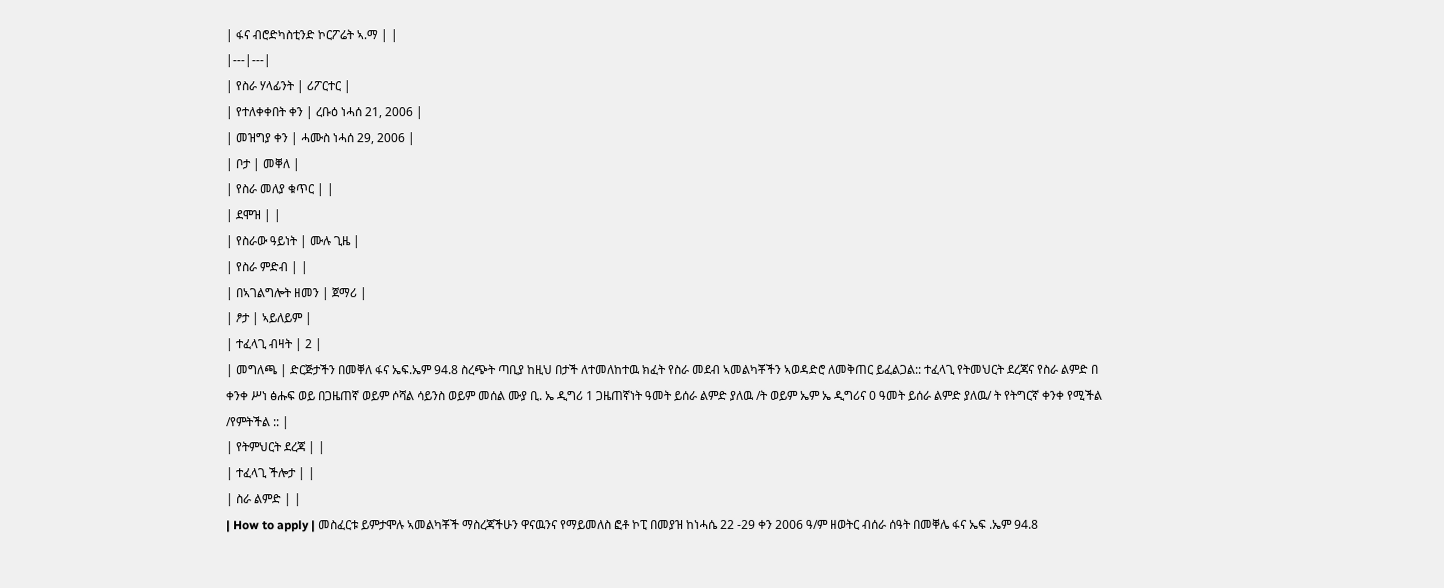| ፋና ብሮድካስቲንድ ኮርፖሬት ኣ.ማ | |
|---|---|
| የስራ ሃላፊንት | ሪፖርተር |
| የተለቀቀበት ቀን | ረቡዕ ነሓሰ 21, 2006 |
| መዝግያ ቀን | ሓሙስ ነሓሰ 29, 2006 |
| ቦታ | መቐለ |
| የስራ መለያ ቁጥር | |
| ደሞዝ | |
| የስራው ዓይነት | ሙሉ ጊዜ |
| የስራ ምድብ | |
| በኣገልግሎት ዘመን | ጀማሪ |
| ፆታ | ኣይለይም |
| ተፈላጊ ብዛት | 2 |
| መግለጫ | ድርጅታችን በመቐለ ፋና ኤፍ.ኤም 94.8 ስረጭት ጣቢያ ከዚህ በታች ለተመለከተዉ ክፈት የስራ መደብ ኣመልካቾችን ኣወዳድሮ ለመቅጠር ይፈልጋል:: ተፈላጊ የትመህርት ደረጃና የስራ ልምድ በ ቀንቀ ሥነ ፅሑፍ ወይ በጋዜጠኛ ወይም ሶሻል ሳይንስ ወይም መሰል ሙያ ቢ. ኤ ዲግሪ 1 ጋዜጠኛነት ዓመት ይሰራ ልምድ ያለዉ /ት ወይም ኤም ኤ ዲግሪና 0 ዓመት ይሰራ ልምድ ያለዉ/ ት የትግርኛ ቀንቀ የሚችል /የምትችል :: |
| የትምህርት ደረጃ | |
| ተፈላጊ ችሎታ | |
| ስራ ልምድ | |
| How to apply | መስፈርቱ ይምታሞሉ ኣመልካቾች ማስረጃችሁን ዋናዉንና የማይመለስ ፎቶ ኮፒ በመያዝ ከነሓሴ 22 -29 ቀን 2006 ዓ/ም ዘወትር ብሰራ ሰዓት በመቐሌ ፋና ኤፍ .ኤም 94.8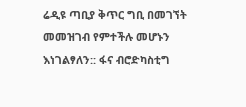ሬዲዩ ጣቢያ ቅጥር ግቢ በመገኘት መመዝገብ የምተችሉ መሆኑን እነገልፃለን:: ፋና ብሮድካስቲግ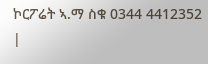ኮርፖሬት ኣ.ማ ስቁ 0344 4412352 |